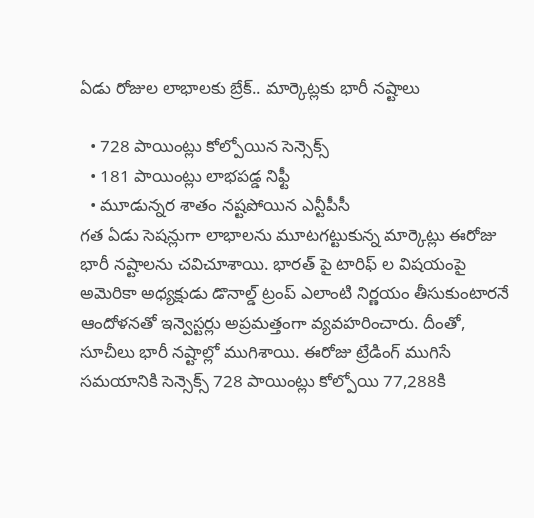ఏడు రోజుల లాభాలకు బ్రేక్.. మార్కెట్లకు భారీ నష్టాలు

  • 728 పాయింట్లు కోల్పోయిన సెన్సెక్స్
  • 181 పాయింట్లు లాభపడ్డ నిఫ్టీ
  • మూడున్నర శాతం నష్టపోయిన ఎన్టీపీసీ
గత ఏడు సెషన్లుగా లాభాలను మూటగట్టుకున్న మార్కెట్లు ఈరోజు భారీ నష్టాలను చవిచూశాయి. భారత్ పై టారిఫ్ ల విషయంపై అమెరికా అధ్యక్షుడు డొనాల్డ్ ట్రంప్ ఎలాంటి నిర్ణయం తీసుకుంటారనే ఆందోళనతో ఇన్వెస్టర్లు అప్రమత్తంగా వ్యవహరించారు. దీంతో, సూచీలు భారీ నష్టాల్లో ముగిశాయి. ఈరోజు ట్రేడింగ్ ముగిసే సమయానికి సెన్సెక్స్ 728 పాయింట్లు కోల్పోయి 77,288కి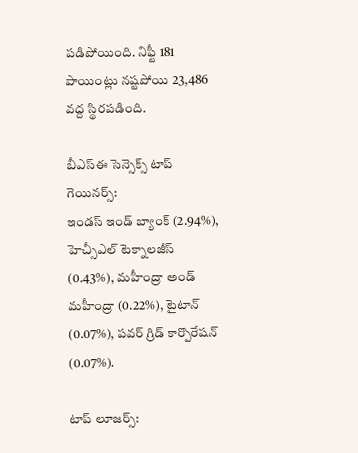పడిపోయింది. నిఫ్టీ 181 పాయింట్లు నష్టపోయి 23,486 వద్ద స్థిరపడింది.

బీఎస్ఈ సెన్సెక్స్ టాప్ గెయినర్స్:
ఇండస్ ఇండ్ బ్యాంక్ (2.94%), హెచ్సీఎల్ టెక్నాలజీస్ (0.43%), మహీంద్రా అండ్ మహీంద్రా (0.22%), టైటాన్ (0.07%), పవర్ గ్రిడ్ కార్పొరేషన్ (0.07%).

టాప్ లూజర్స్: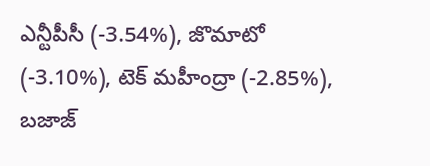ఎన్టీపీసీ (-3.54%), జొమాటో (-3.10%), టెక్ మహీంద్రా (-2.85%), బజాజ్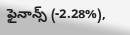ఫైనాన్స్ (-2.28%),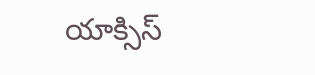యాక్సిస్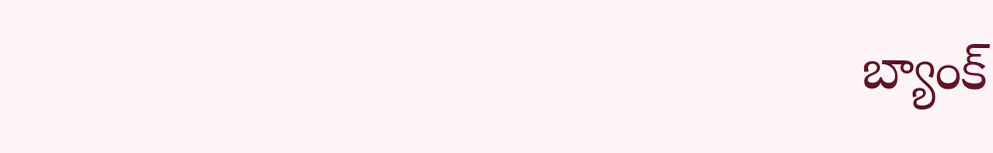బ్యాంక్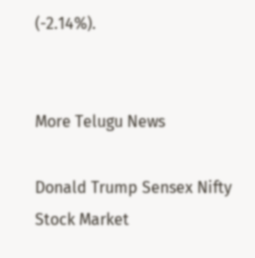(-2.14%).


More Telugu News

Donald Trump Sensex Nifty Stock Market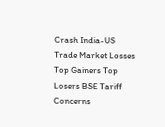Crash India-US Trade Market Losses Top Gainers Top Losers BSE Tariff Concerns